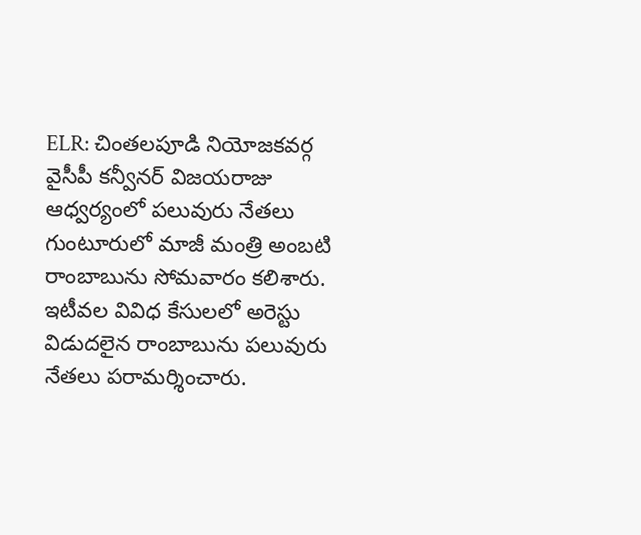ELR: చింతలపూడి నియోజకవర్గ వైసీపీ కన్వీనర్ విజయరాజు ఆధ్వర్యంలో పలువురు నేతలు గుంటూరులో మాజీ మంత్రి అంబటి రాంబాబును సోమవారం కలిశారు. ఇటీవల వివిధ కేసులలో అరెస్టు విడుదలైన రాంబాబును పలువురు నేతలు పరామర్శించారు.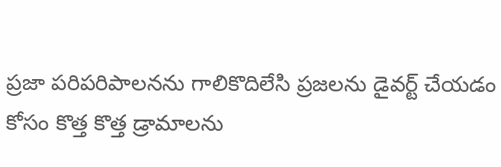ప్రజా పరిపరిపాలనను గాలికొదిలేసి ప్రజలను డైవర్ట్ చేయడం కోసం కొత్త కొత్త డ్రామాలను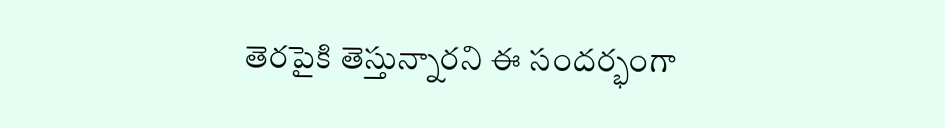తెరపైకి తెస్తున్నారని ఈ సందర్భంగా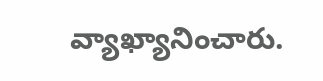వ్యాఖ్యానించారు.